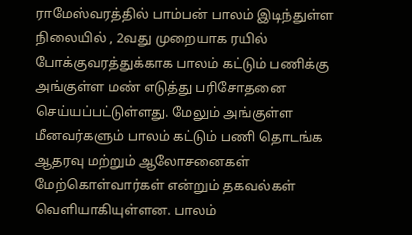ராமேஸ்வரத்தில் பாம்பன் பாலம் இடிந்துள்ள நிலையில் , 2வது முறையாக ரயில் போக்குவரத்துக்காக பாலம் கட்டும் பணிக்கு அங்குள்ள மண் எடுத்து பரிசோதனை செய்யப்பட்டுள்ளது. மேலும் அங்குள்ள மீனவர்களும் பாலம் கட்டும் பணி தொடங்க ஆதரவு மற்றும் ஆலோசனைகள் மேற்கொள்வார்கள் என்றும் தகவல்கள் வெளியாகியுள்ளன. பாலம்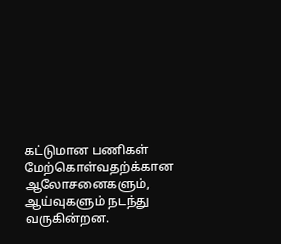கட்டுமான பணிகள் மேற்கொள்வதற்க்கான ஆலோசனைகளும், ஆய்வுகளும் நடந்து வருகின்றன.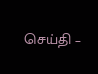செய்தி –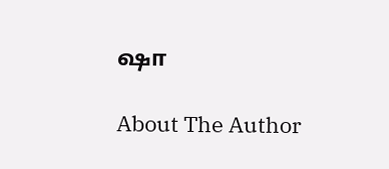ஷா

About The Author